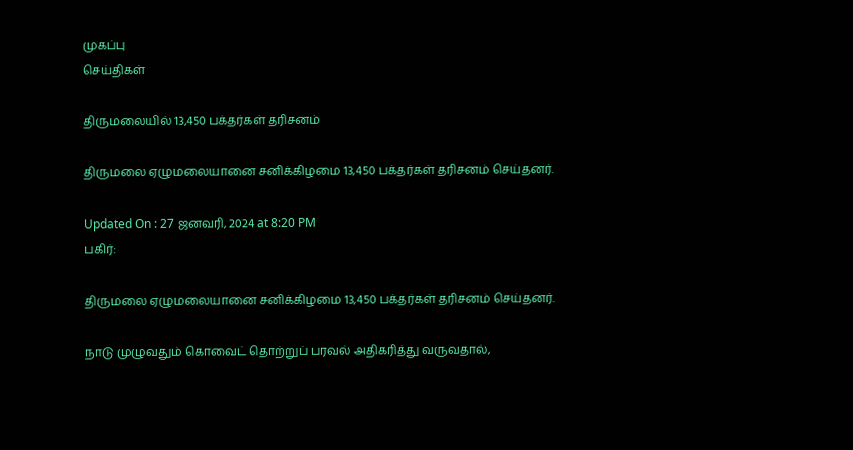முகப்பு
செய்திகள்

திருமலையில் 13,450 பக்தர்கள் தரிசனம்

திருமலை ஏழுமலையானை சனிக்கிழமை 13,450 பக்தர்கள் தரிசனம் செய்தனர்.

Updated On : 27 ஜனவரி, 2024 at 8:20 PM
பகிர்:

திருமலை ஏழுமலையானை சனிக்கிழமை 13,450 பக்தர்கள் தரிசனம் செய்தனர்.

நாடு முழுவதும் கொவைட் தொற்றுப் பரவல் அதிகரித்து வருவதால்,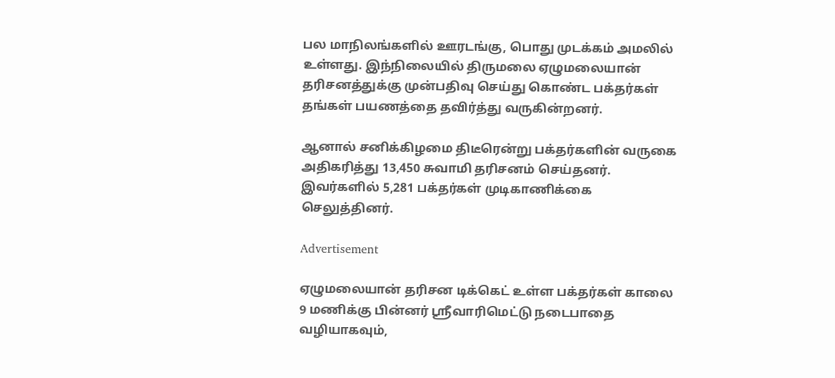பல மாநிலங்களில் ஊரடங்கு, பொது முடக்கம் அமலில் உள்ளது. இந்நிலையில் திருமலை ஏழுமலையான் தரிசனத்துக்கு முன்பதிவு செய்து கொண்ட பக்தர்கள் தங்கள் பயணத்தை தவிர்த்து வருகின்றனர்.

ஆனால் சனிக்கிழமை திடீரென்று பக்தர்களின் வருகை அதிகரித்து 13,450 சுவாமி தரிசனம் செய்தனர். இவர்களில் 5,281 பக்தர்கள் முடிகாணிக்கை செலுத்தினர்.

Advertisement

ஏழுமலையான் தரிசன டிக்கெட் உள்ள பக்தர்கள் காலை 9 மணிக்கு பின்னர் ஸ்ரீவாரிமெட்டு நடைபாதை வழியாகவும்,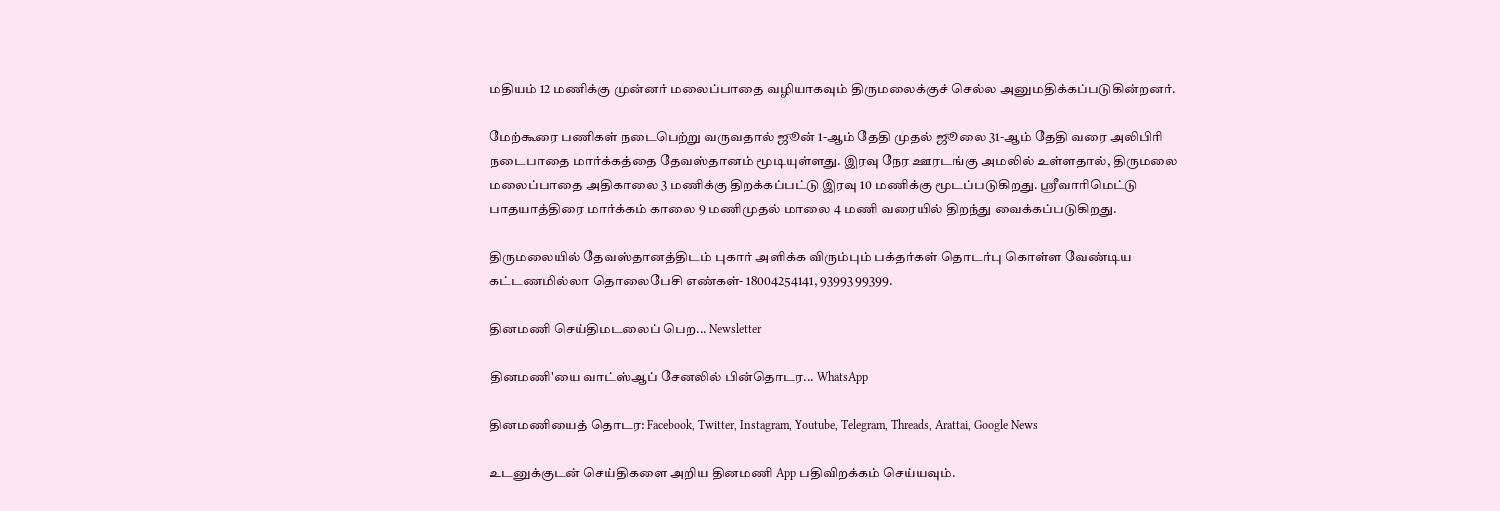மதியம் 12 மணிக்கு முன்னர் மலைப்பாதை வழியாகவும் திருமலைக்குச் செல்ல அனுமதிக்கப்படுகின்றனர்.

மேற்கூரை பணிகள் நடைபெற்று வருவதால் ஜூன் 1-ஆம் தேதி முதல் ஜூலை 31-ஆம் தேதி வரை அலிபிரி நடைபாதை மார்க்கத்தை தேவஸ்தானம் மூடியுள்ளது. இரவு நேர ஊரடங்கு அமலில் உள்ளதால், திருமலை மலைப்பாதை அதிகாலை 3 மணிக்கு திறக்கப்பட்டு இரவு 10 மணிக்கு மூடப்படுகிறது. ஸ்ரீவாரிமெட்டு பாதயாத்திரை மார்க்கம் காலை 9 மணிமுதல் மாலை 4 மணி வரையில் திறந்து வைக்கப்படுகிறது.

திருமலையில் தேவஸ்தானத்திடம் புகார் அளிக்க விரும்பும் பக்தர்கள் தொடர்பு கொள்ள வேண்டிய கட்டணமில்லா தொலைபேசி எண்கள்- 18004254141, 93993 99399.

தினமணி செய்திமடலைப் பெற... Newsletter

தினமணி'யை வாட்ஸ்ஆப் சேனலில் பின்தொடர... WhatsApp

தினமணியைத் தொடர: Facebook, Twitter, Instagram, Youtube, Telegram, Threads, Arattai, Google News

உடனுக்குடன் செய்திகளை அறிய தினமணி App பதிவிறக்கம் செய்யவும்.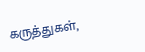கருத்துகள்,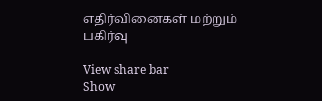எதிர்வினைகள் மற்றும் பகிர்வு

View share bar
Show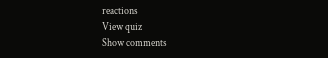reactions
View quiz
Show comments